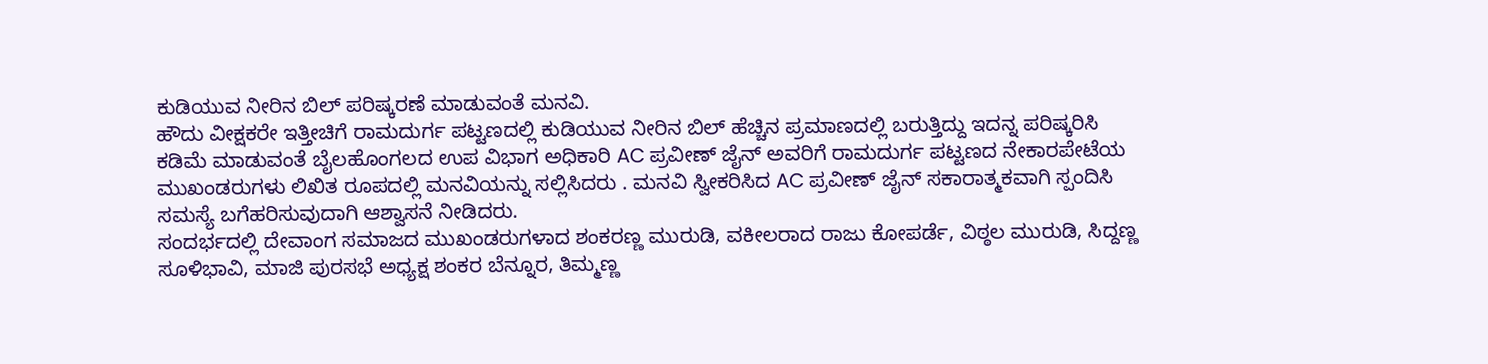ಕುಡಿಯುವ ನೀರಿನ ಬಿಲ್ ಪರಿಷ್ಕರಣೆ ಮಾಡುವಂತೆ ಮನವಿ.
ಹೌದು ವೀಕ್ಷಕರೇ ಇತ್ತೀಚಿಗೆ ರಾಮದುರ್ಗ ಪಟ್ಟಣದಲ್ಲಿ ಕುಡಿಯುವ ನೀರಿನ ಬಿಲ್ ಹೆಚ್ಚಿನ ಪ್ರಮಾಣದಲ್ಲಿ ಬರುತ್ತಿದ್ದು ಇದನ್ನ ಪರಿಷ್ಕರಿಸಿ ಕಡಿಮೆ ಮಾಡುವಂತೆ ಬೈಲಹೊಂಗಲದ ಉಪ ವಿಭಾಗ ಅಧಿಕಾರಿ AC ಪ್ರವೀಣ್ ಜೈನ್ ಅವರಿಗೆ ರಾಮದುರ್ಗ ಪಟ್ಟಣದ ನೇಕಾರಪೇಟೆಯ ಮುಖಂಡರುಗಳು ಲಿಖಿತ ರೂಪದಲ್ಲಿ ಮನವಿಯನ್ನು ಸಲ್ಲಿಸಿದರು . ಮನವಿ ಸ್ವೀಕರಿಸಿದ AC ಪ್ರವೀಣ್ ಜೈನ್ ಸಕಾರಾತ್ಮಕವಾಗಿ ಸ್ಪಂದಿಸಿ ಸಮಸ್ಯೆ ಬಗೆಹರಿಸುವುದಾಗಿ ಆಶ್ವಾಸನೆ ನೀಡಿದರು.
ಸಂದರ್ಭದಲ್ಲಿ ದೇವಾಂಗ ಸಮಾಜದ ಮುಖಂಡರುಗಳಾದ ಶಂಕರಣ್ಣ ಮುರುಡಿ, ವಕೀಲರಾದ ರಾಜು ಕೋಪರ್ಡೆ, ವಿಠ್ಠಲ ಮುರುಡಿ, ಸಿದ್ದಣ್ಣ ಸೂಳಿಭಾವಿ, ಮಾಜಿ ಪುರಸಭೆ ಅಧ್ಯಕ್ಷ ಶಂಕರ ಬೆನ್ನೂರ, ತಿಮ್ಮಣ್ಣ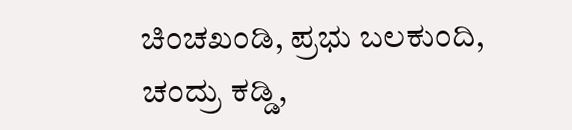ಚಿಂಚಖಂಡಿ, ಪ್ರಭು ಬಲಕುಂದಿ, ಚಂದ್ರು ಕಡ್ಡಿ,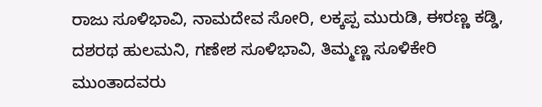ರಾಜು ಸೂಳಿಭಾವಿ, ನಾಮದೇವ ಸೋರಿ, ಲಕ್ಕಪ್ಪ ಮುರುಡಿ, ಈರಣ್ಣ ಕಡ್ಡಿ, ದಶರಥ ಹುಲಮನಿ, ಗಣೇಶ ಸೂಳಿಭಾವಿ, ತಿಮ್ಮಣ್ಣ ಸೂಳಿಕೇರಿ ಮುಂತಾದವರು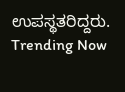ಉಪಸ್ಥತರಿದ್ದರು.
Trending Now